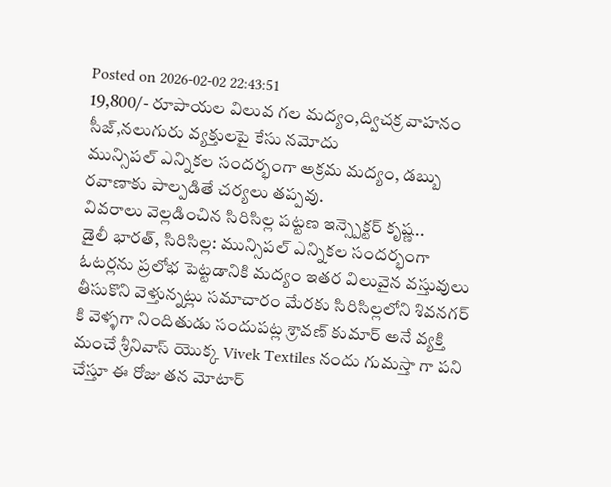Posted on 2026-02-02 22:43:51
19,800/- రూపాయల విలువ గల మద్యం,ద్విచక్ర వాహనం సీజ్,నలుగురు వ్యక్తులపై కేసు నమోదు
మున్సిపల్ ఎన్నికల సందర్భంగా అక్రమ మద్యం, డబ్బు రవాణాకు పాల్పడితే చర్యలు తప్పవు.
వివరాలు వెల్లడించిన సిరిసిల్ల పట్టణ ఇన్స్పెక్టర్ కృష్ణ..
డైలీ భారత్, సిరిసిల్ల: మున్సిపల్ ఎన్నికల సందర్భంగా ఓటర్లను ప్రలోభ పెట్టడానికి మద్యం ఇతర విలువైన వస్తువులు తీసుకొని వెళ్తున్నట్లు సమాచారం మేరకు సిరిసిల్లలోని శివనగర్ కి వెళ్ళగా నిందితుడు సందుపట్ల శ్రావణ్ కుమార్ అనే వ్యక్తి మంచే శ్రీనివాస్ యొక్క Vivek Textiles నందు గుమస్తా గా పని చేస్తూ ఈ రోజు తన మోటార్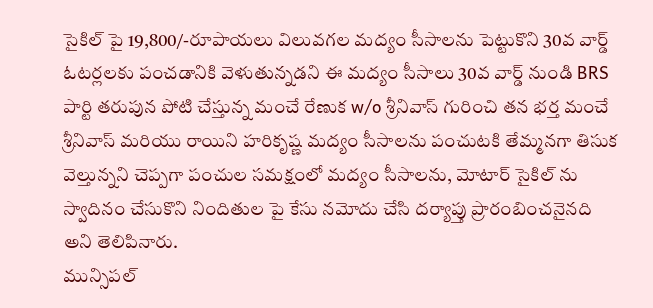సైకిల్ పై 19,800/-రూపాయలు విలువగల మద్యం సీసాలను పెట్టుకొని 30వ వార్డ్ ఓటర్లలకు పంచడానికి వెళుతున్నడని ఈ మద్యం సీసాలు 30వ వార్డ్ నుండి BRS పార్టి తరుపున పోటి చేస్తున్న మంచే రేణుక w/o శ్రీనివాస్ గురించి తన భర్త మంచే శ్రీనివాస్ మరియు రాయిని హరికృష్ణ మద్యం సీసాలను పంచుటకి తేమ్మనగా తిసుక వెల్తున్నని చెప్పగా పంచుల సమక్షంలో మద్యం సీసాలను, మోటార్ సైకిల్ ను స్వాదినం చేసుకొని నిందితుల పై కేసు నమోదు చేసి దర్యాప్తు ప్రారంబించనైనది అని తెలిపినారు.
మున్సిపల్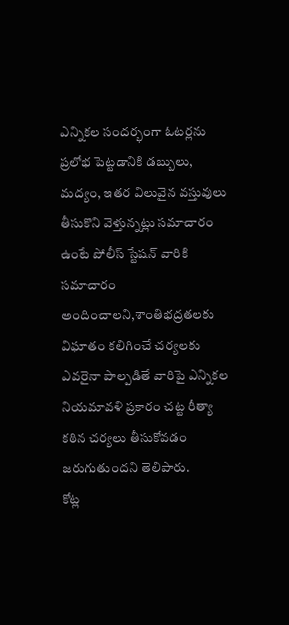ఎన్నికల సందర్భంగా ఓటర్లను ప్రలోభ పెట్టడానికి డబ్బులు, మద్యం, ఇతర విలువైన వస్తువులు తీసుకొని వెళ్తున్నట్లు సమాచారం ఉంటే పోలీస్ స్టేషన్ వారికి సమాచారం అందించాలని,శాంతిభద్రతలకు విఘాతం కలిగించే చర్యలకు ఎవరైనా పాల్పడితే వారిపై ఎన్నికల నియమావళి ప్రకారం చట్ట రీత్యా కఠిన చర్యలు తీసుకోవడం జరుగుతుందని తెలిపారు.
కోట్ల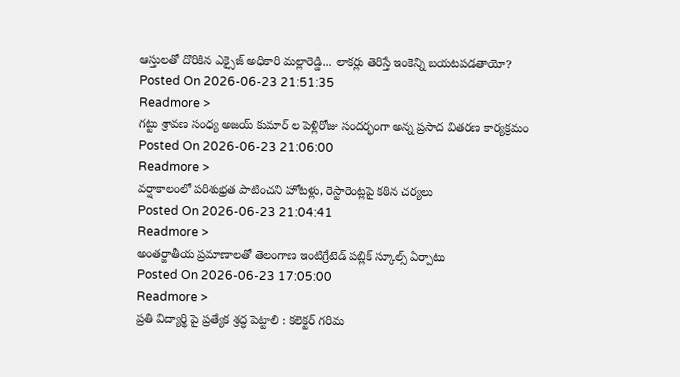ఆస్తులతో దొరికిన ఎక్సైజ్ అధికారి మల్లారెడ్డి... లాకర్లు తెరిస్తే ఇంకెన్ని బయటపడతాయో?
Posted On 2026-06-23 21:51:35
Readmore >
గట్టు శ్రావణ సంధ్య అజయ్ కుమార్ ల పెళ్లిరోజు సందర్భంగా అన్న ప్రసాద వితరణ కార్యక్రమం
Posted On 2026-06-23 21:06:00
Readmore >
వర్షాకాలంలో పరిశుభ్రత పాటించని హోటళ్లు, రెస్టారెంట్లపై కఠిన చర్యలు
Posted On 2026-06-23 21:04:41
Readmore >
అంతర్జాతీయ ప్రమాణాలతో తెలంగాణ ఇంటిగ్రేటెడ్ పబ్లిక్ స్కూల్స్ ఏర్పాటు
Posted On 2026-06-23 17:05:00
Readmore >
ప్రతి విద్యార్థి పై ప్రత్యేక శ్రద్ధ పెట్టాలి : కలెక్టర్ గరిమ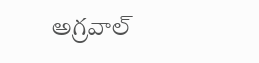అగ్రవాల్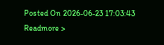Posted On 2026-06-23 17:03:43
Readmore >